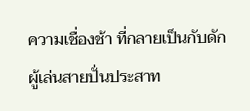ความเชื่องช้า ที่กลายเป็นกับดัก ผู้เล่นสายปั่นประสาท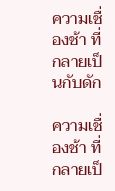ความเชื่องช้า ที่กลายเป็นกับดัก

ความเชื่องช้า ที่กลายเป็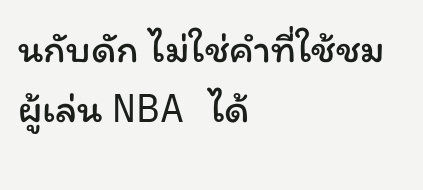นกับดัก ไม่ใช่คำที่ใช้ชมผู้เล่น NBA ได้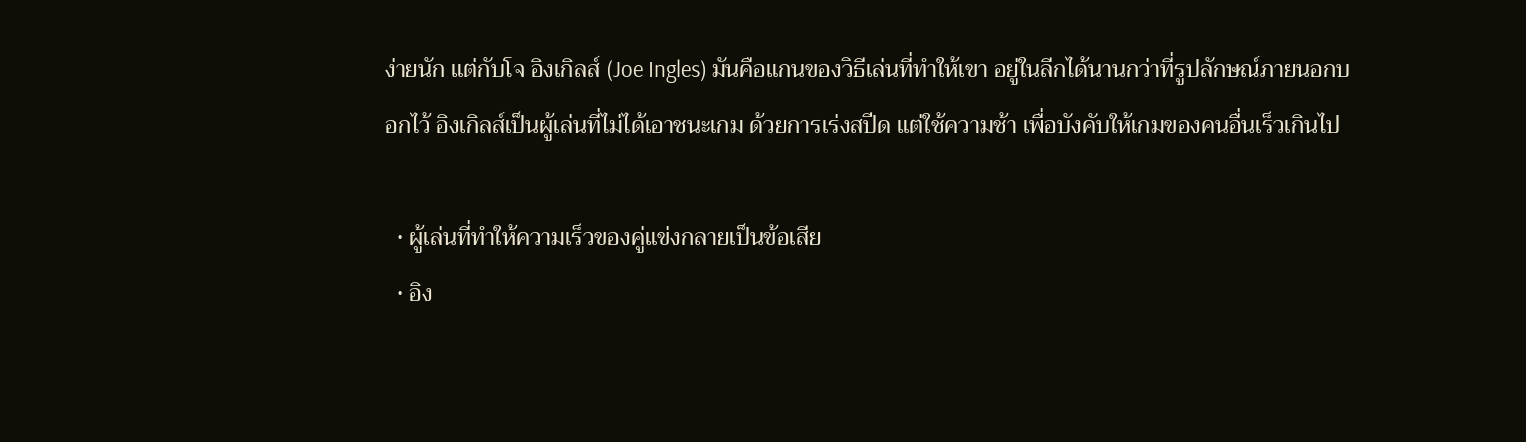ง่ายนัก แต่กับโจ อิงเกิลส์ (Joe Ingles) มันคือแกนของวิธีเล่นที่ทำให้เขา อยู่ในลีกได้นานกว่าที่รูปลักษณ์ภายนอกบอกไว้ อิงเกิลส์เป็นผู้เล่นที่ไม่ได้เอาชนะเกม ด้วยการเร่งสปีด แต่ใช้ความช้า เพื่อบังคับให้เกมของคนอื่นเร็วเกินไป

  • ผู้เล่นที่ทำให้ความเร็วของคู่แข่งกลายเป็นข้อเสีย
  • อิง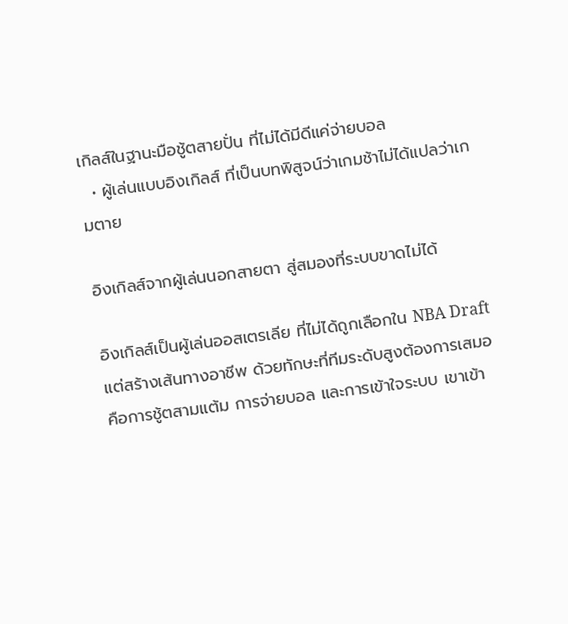เกิลส์ในฐานะมือชู้ตสายปั่น ที่ไม่ได้มีดีแค่จ่ายบอล
  • ผู้เล่นแบบอิงเกิลส์ ที่เป็นบทพิสูจน์ว่าเกมช้าไม่ได้แปลว่าเกมตาย

อิงเกิลส์จากผู้เล่นนอกสายตา สู่สมองที่ระบบขาดไม่ได้

อิงเกิลส์เป็นผู้เล่นออสเตรเลีย ที่ไม่ได้ถูกเลือกใน NBA Draft แต่สร้างเส้นทางอาชีพ ด้วยทักษะที่ทีมระดับสูงต้องการเสมอ คือการชู้ตสามแต้ม การจ่ายบอล และการเข้าใจระบบ เขาเข้า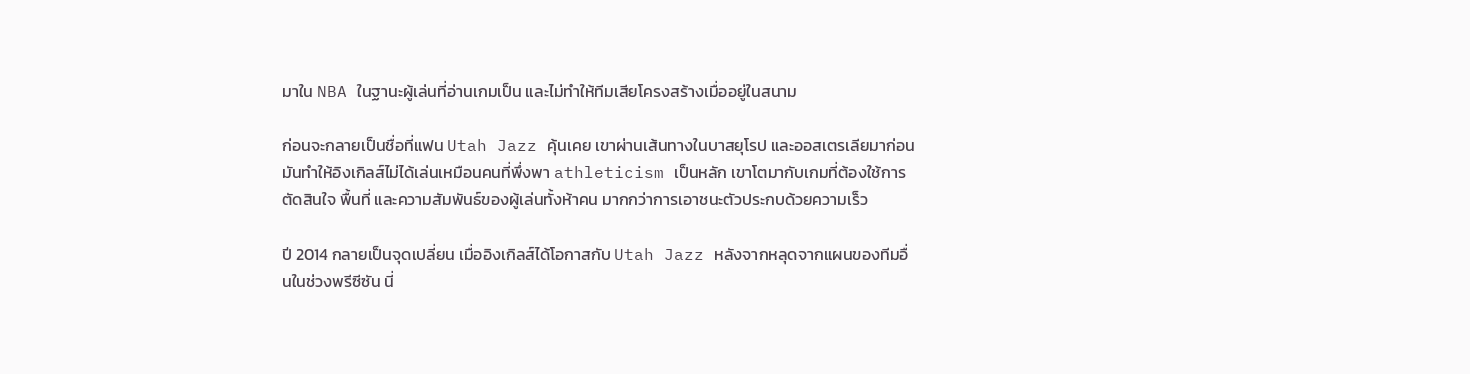มาใน NBA ในฐานะผู้เล่นที่อ่านเกมเป็น และไม่ทำให้ทีมเสียโครงสร้างเมื่ออยู่ในสนาม

ก่อนจะกลายเป็นชื่อที่แฟน Utah Jazz คุ้นเคย เขาผ่านเส้นทางในบาสยุโรป และออสเตรเลียมาก่อน มันทำให้อิงเกิลส์ไม่ได้เล่นเหมือนคนที่พึ่งพา athleticism เป็นหลัก เขาโตมากับเกมที่ต้องใช้การตัดสินใจ พื้นที่ และความสัมพันธ์ของผู้เล่นทั้งห้าคน มากกว่าการเอาชนะตัวประกบด้วยความเร็ว

ปี 2014 กลายเป็นจุดเปลี่ยน เมื่ออิงเกิลส์ได้โอกาสกับ Utah Jazz หลังจากหลุดจากแผนของทีมอื่นในช่วงพรีซีซัน นี่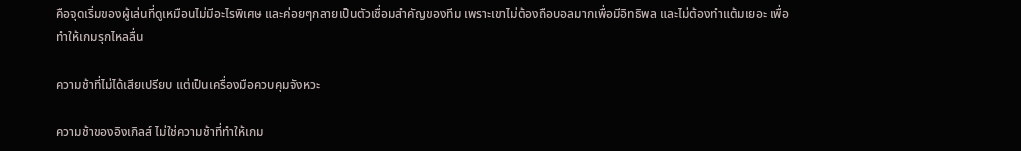คือจุดเริ่มของผู้เล่นที่ดูเหมือนไม่มีอะไรพิเศษ และค่อยๆกลายเป็นตัวเชื่อมสำคัญของทีม เพราะเขาไม่ต้องถือบอลมากเพื่อมีอิทธิพล และไม่ต้องทำแต้มเยอะ เพื่อทำให้เกมรุกไหลลื่น

ความช้าที่ไม่ได้เสียเปรียบ แต่เป็นเครื่องมือควบคุมจังหวะ

ความช้าของอิงเกิลส์ ไม่ใช่ความช้าที่ทำให้เกม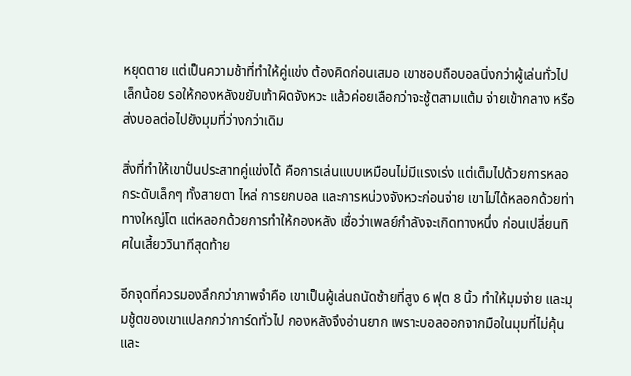หยุดตาย แต่เป็นความช้าที่ทำให้คู่แข่ง ต้องคิดก่อนเสมอ เขาชอบถือบอลนิ่งกว่าผู้เล่นทั่วไปเล็กน้อย รอให้กองหลังขยับเท้าผิดจังหวะ แล้วค่อยเลือกว่าจะชู้ตสามแต้ม จ่ายเข้ากลาง หรือส่งบอลต่อไปยังมุมที่ว่างกว่าเดิม

สิ่งที่ทำให้เขาปั่นประสาทคู่แข่งได้ คือการเล่นแบบเหมือนไม่มีแรงเร่ง แต่เต็มไปด้วยการหลอกระดับเล็กๆ ทั้งสายตา ไหล่ การยกบอล และการหน่วงจังหวะก่อนจ่าย เขาไม่ได้หลอกด้วยท่าทางใหญ่โต แต่หลอกด้วยการทำให้กองหลัง เชื่อว่าเพลย์กำลังจะเกิดทางหนึ่ง ก่อนเปลี่ยนทิศในเสี้ยววินาทีสุดท้าย

อีกจุดที่ควรมองลึกกว่าภาพจำคือ เขาเป็นผู้เล่นถนัดซ้ายที่สูง 6 ฟุต 8 นิ้ว ทำให้มุมจ่าย และมุมชู้ตของเขาแปลกกว่าการ์ดทั่วไป กองหลังจึงอ่านยาก เพราะบอลออกจากมือในมุมที่ไม่คุ้น และ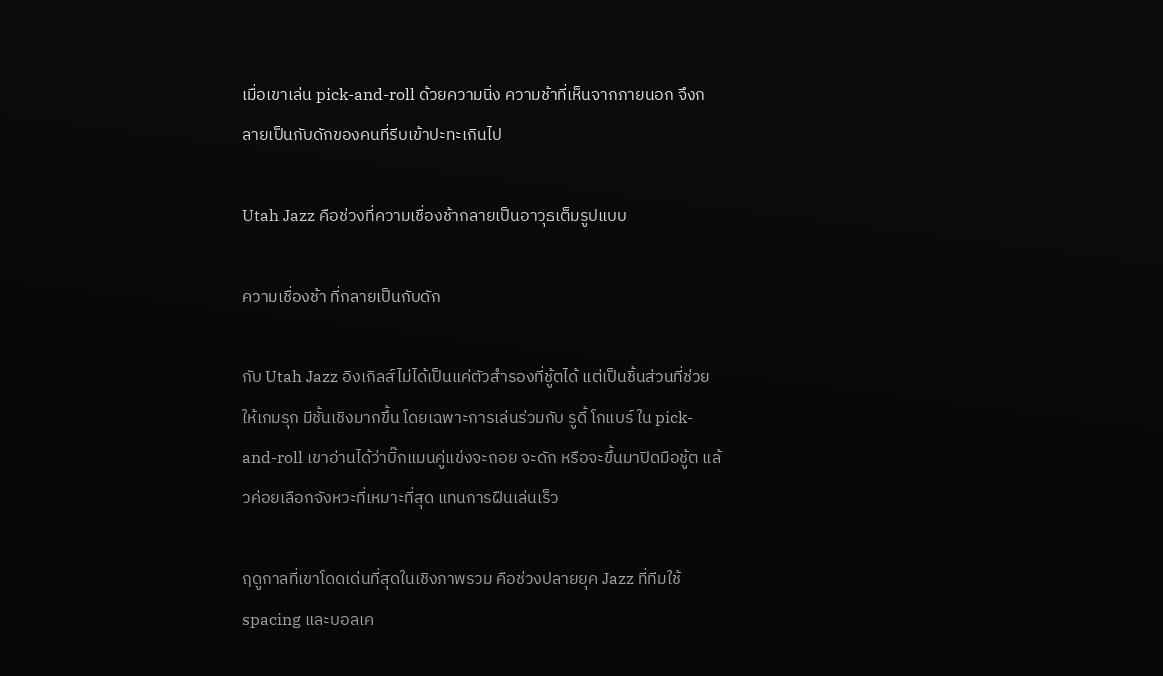เมื่อเขาเล่น pick-and-roll ด้วยความนิ่ง ความช้าที่เห็นจากภายนอก จึงกลายเป็นกับดักของคนที่รีบเข้าปะทะเกินไป

Utah Jazz คือช่วงที่ความเชื่องช้ากลายเป็นอาวุธเต็มรูปแบบ

ความเชื่องช้า ที่กลายเป็นกับดัก

กับ Utah Jazz อิงเกิลส์ไม่ได้เป็นแค่ตัวสำรองที่ชู้ตได้ แต่เป็นชิ้นส่วนที่ช่วยให้เกมรุก มีชั้นเชิงมากขึ้น โดยเฉพาะการเล่นร่วมกับ รูดี้ โกแบร์ ใน pick-and-roll เขาอ่านได้ว่าบิ๊กแมนคู่แข่งจะถอย จะดัก หรือจะขึ้นมาปิดมือชู้ต แล้วค่อยเลือกจังหวะที่เหมาะที่สุด แทนการฝืนเล่นเร็ว

ฤดูกาลที่เขาโดดเด่นที่สุดในเชิงภาพรวม คือช่วงปลายยุค Jazz ที่ทีมใช้ spacing และบอลเค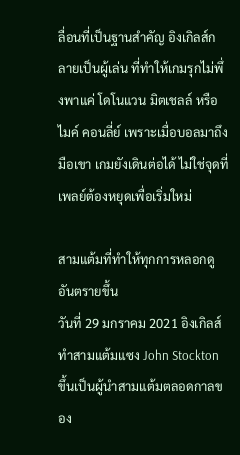ลื่อนที่เป็นฐานสำคัญ อิงเกิลส์กลายเป็นผู้เล่น ที่ทำให้เกมรุกไม่พึ่งพาแค่ โดโนแวน มิตเชลล์ หรือไมค์ คอนลี่ย์ เพราะเมื่อบอลมาถึงมือเขา เกมยังเดินต่อได้ ไม่ใช่จุดที่เพลย์ต้องหยุดเพื่อเริ่มใหม่

สามแต้มที่ทำให้ทุกการหลอกดูอันตรายขึ้น
วันที่ 29 มกราคม 2021 อิงเกิลส์ทำสามแต้มแซง John Stockton ขึ้นเป็นผู้นำสามแต้มตลอดกาลของ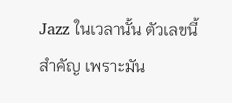Jazz ในเวลานั้น ตัวเลขนี้สำคัญ เพราะมัน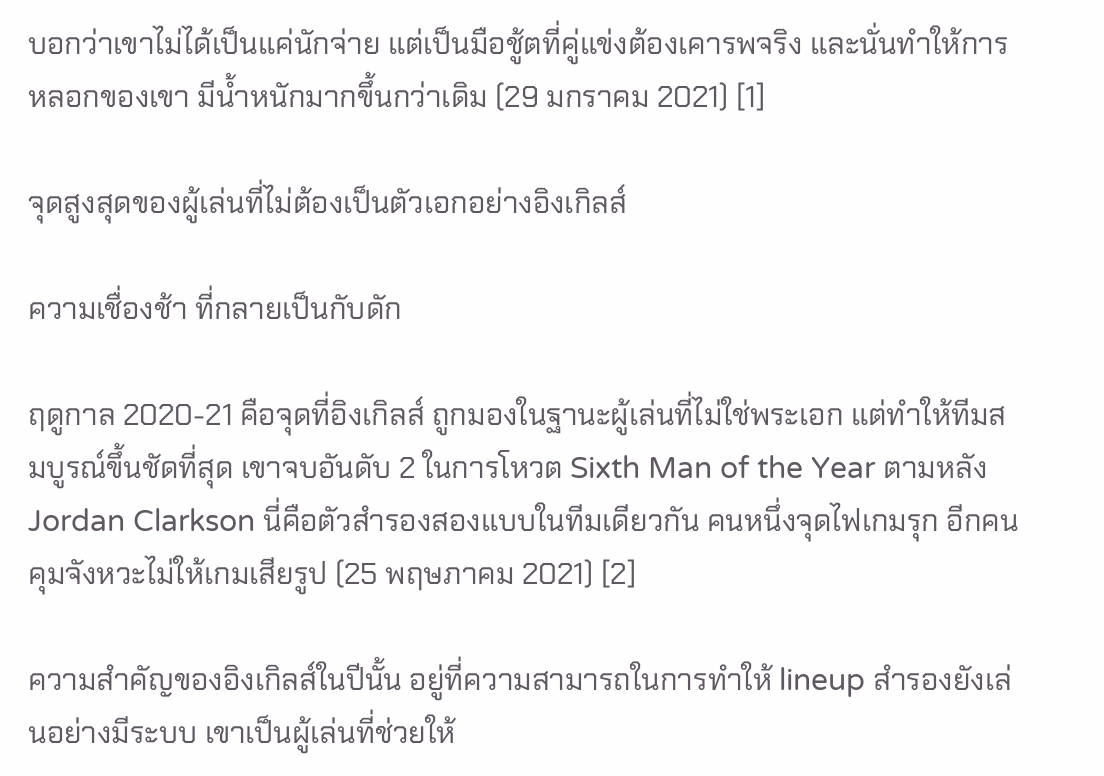บอกว่าเขาไม่ได้เป็นแค่นักจ่าย แต่เป็นมือชู้ตที่คู่แข่งต้องเคารพจริง และนั่นทำให้การหลอกของเขา มีน้ำหนักมากขึ้นกว่าเดิม (29 มกราคม 2021) [1]

จุดสูงสุดของผู้เล่นที่ไม่ต้องเป็นตัวเอกอย่างอิงเกิลส์

ความเชื่องช้า ที่กลายเป็นกับดัก

ฤดูกาล 2020-21 คือจุดที่อิงเกิลส์ ถูกมองในฐานะผู้เล่นที่ไม่ใช่พระเอก แต่ทำให้ทีมสมบูรณ์ขึ้นชัดที่สุด เขาจบอันดับ 2 ในการโหวต Sixth Man of the Year ตามหลัง Jordan Clarkson นี่คือตัวสำรองสองแบบในทีมเดียวกัน คนหนึ่งจุดไฟเกมรุก อีกคนคุมจังหวะไม่ให้เกมเสียรูป (25 พฤษภาคม 2021) [2]

ความสำคัญของอิงเกิลส์ในปีนั้น อยู่ที่ความสามารถในการทำให้ lineup สำรองยังเล่นอย่างมีระบบ เขาเป็นผู้เล่นที่ช่วยให้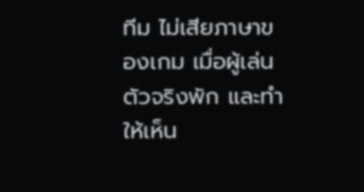ทีม ไม่เสียภาษาของเกม เมื่อผู้เล่นตัวจริงพัก และทำให้เห็น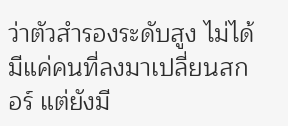ว่าตัวสำรองระดับสูง ไม่ได้มีแค่คนที่ลงมาเปลี่ยนสกอร์ แต่ยังมี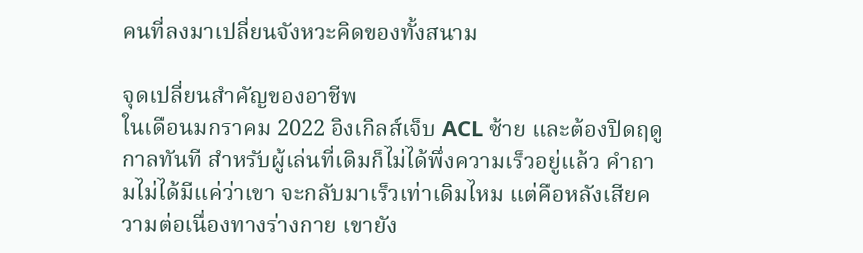คนที่ลงมาเปลี่ยนจังหวะคิดของทั้งสนาม

จุดเปลี่ยนสำคัญของอาชีพ
ในเดือนมกราคม 2022 อิงเกิลส์เจ็บ ACL ซ้าย และต้องปิดฤดูกาลทันที สำหรับผู้เล่นที่เดิมก็ไม่ได้พึ่งความเร็วอยู่แล้ว คำถามไม่ได้มีแค่ว่าเขา จะกลับมาเร็วเท่าเดิมไหม แต่คือหลังเสียความต่อเนื่องทางร่างกาย เขายัง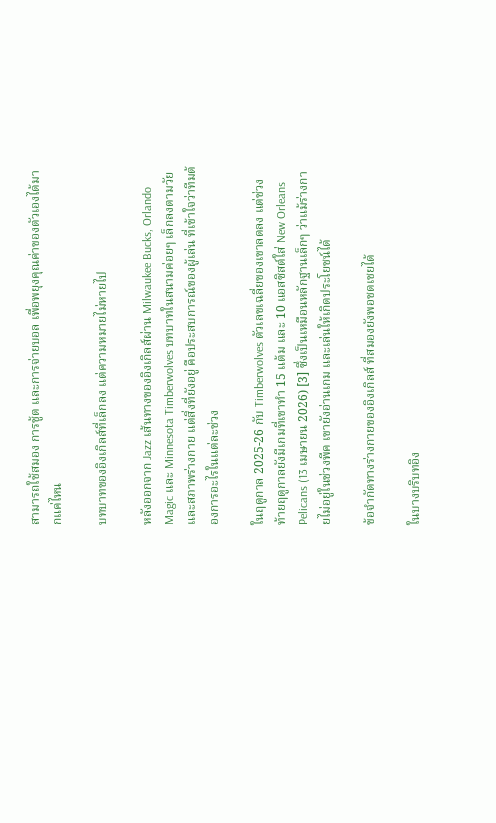สามารถใช้สมอง การชู้ต และการจ่ายบอล เพื่อพยุงคุณค่าของตัวเองได้มากแค่ไหน

บทบาทของอิงเกิลส์ที่เล็กลง แต่ความหมายไม่หายไป

หลังออกจาก Jazz เส้นทางของอิงเกิลส์ผ่าน Milwaukee Bucks, Orlando Magic และ Minnesota Timberwolves บทบาทในสนามค่อยๆ เล็กลงตามวัย และสภาพร่างกาย แต่สิ่งที่ยังอยู่ คือประสบการณ์ของผู้เล่น ที่เข้าใจว่าทีมต้องการอะไรในแต่ละช่วง

ในฤดูกาล 2025-26 กับ Timberwolves ตัวเลขเฉลี่ยของเขาลดลง แต่ช่วงท้ายฤดูกาลยังมีเกมที่เขาทำ 15 แต้ม และ 10 แอสซิสต์ใส่ New Orleans Pelicans (13 เมษายน 2026) [3] ซึ่งเป็นเหมือนหลักฐานเล็กๆ ว่าแม้ร่างกายไม่อยู่ในช่วงพีค เขายังอ่านเกม และเล่นให้เกิดประโยชน์ได้

ข้อจำกัดทางร่างกายของอิงเกิลส์ ที่สมองยังพอชดเชยได้

ในบางบริบทอิง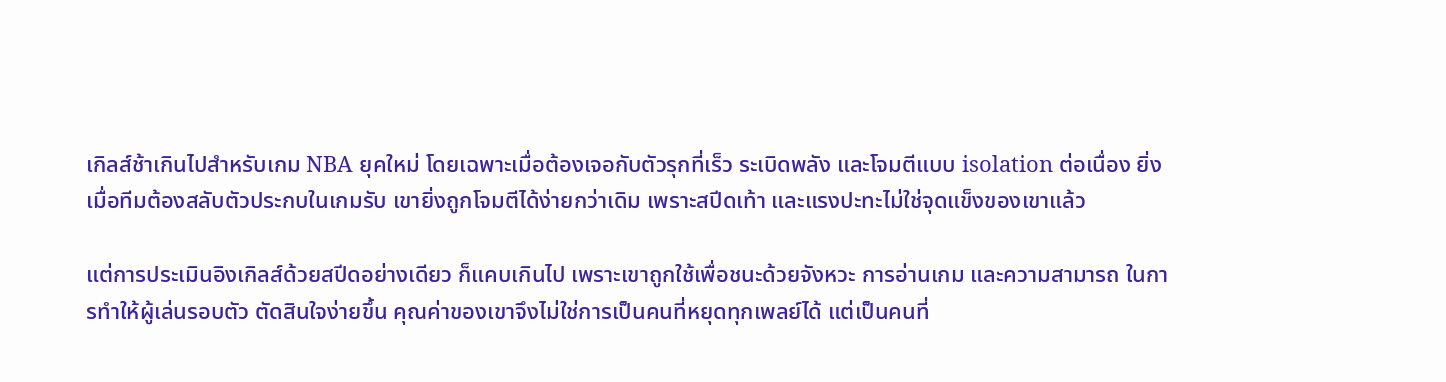เกิลส์ช้าเกินไปสำหรับเกม NBA ยุคใหม่ โดยเฉพาะเมื่อต้องเจอกับตัวรุกที่เร็ว ระเบิดพลัง และโจมตีแบบ isolation ต่อเนื่อง ยิ่งเมื่อทีมต้องสลับตัวประกบในเกมรับ เขายิ่งถูกโจมตีได้ง่ายกว่าเดิม เพราะสปีดเท้า และแรงปะทะไม่ใช่จุดแข็งของเขาแล้ว

แต่การประเมินอิงเกิลส์ด้วยสปีดอย่างเดียว ก็แคบเกินไป เพราะเขาถูกใช้เพื่อชนะด้วยจังหวะ การอ่านเกม และความสามารถ ในการทำให้ผู้เล่นรอบตัว ตัดสินใจง่ายขึ้น คุณค่าของเขาจึงไม่ใช่การเป็นคนที่หยุดทุกเพลย์ได้ แต่เป็นคนที่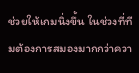ช่วยให้เกมนิ่งขึ้น ในช่วงที่ทีมต้องการสมองมากกว่าควา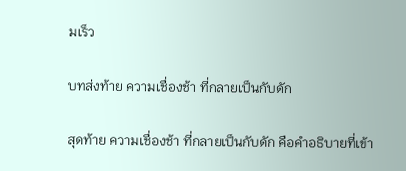มเร็ว

บทส่งท้าย ความเชื่องช้า ที่กลายเป็นกับดัก

สุดท้าย ความเชื่องช้า ที่กลายเป็นกับดัก คือคำอธิบายที่เข้า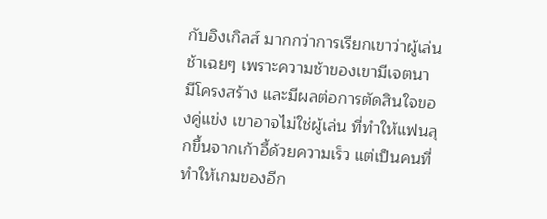กับอิงเกิลส์ มากกว่าการเรียกเขาว่าผู้เล่นช้าเฉยๆ เพราะความช้าของเขามีเจตนา มีโครงสร้าง และมีผลต่อการตัดสินใจของคู่แข่ง เขาอาจไม่ใช่ผู้เล่น ที่ทำให้แฟนลุกขึ้นจากเก้าอี้ด้วยความเร็ว แต่เป็นคนที่ทำให้เกมของอีก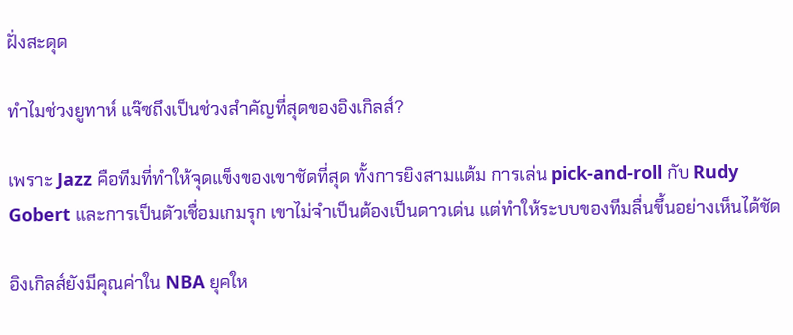ฝั่งสะดุด

ทำไมช่วงยูทาห์ แจ๊ซถึงเป็นช่วงสำคัญที่สุดของอิงเกิลส์?

เพราะ Jazz คือทีมที่ทำให้จุดแข็งของเขาชัดที่สุด ทั้งการยิงสามแต้ม การเล่น pick-and-roll กับ Rudy Gobert และการเป็นตัวเชื่อมเกมรุก เขาไม่จำเป็นต้องเป็นดาวเด่น แต่ทำให้ระบบของทีมลื่นขึ้นอย่างเห็นได้ชัด

อิงเกิลส์ยังมีคุณค่าใน NBA ยุคให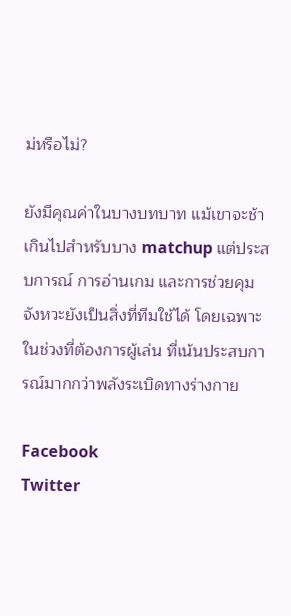ม่หรือไม่?

ยังมีคุณค่าในบางบทบาท แม้เขาจะช้าเกินไปสำหรับบาง matchup แต่ประสบการณ์ การอ่านเกม และการช่วยคุมจังหวะยังเป็นสิ่งที่ทีมใช้ได้ โดยเฉพาะในช่วงที่ต้องการผู้เล่น ที่เน้นประสบการณ์มากกว่าพลังระเบิดทางร่างกาย

Facebook
Twitter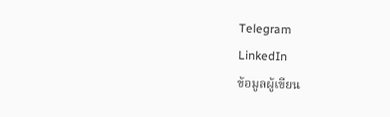Telegram
LinkedIn
ข้อมูลผู้เขียน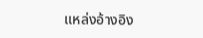แหล่งอ้างอิง